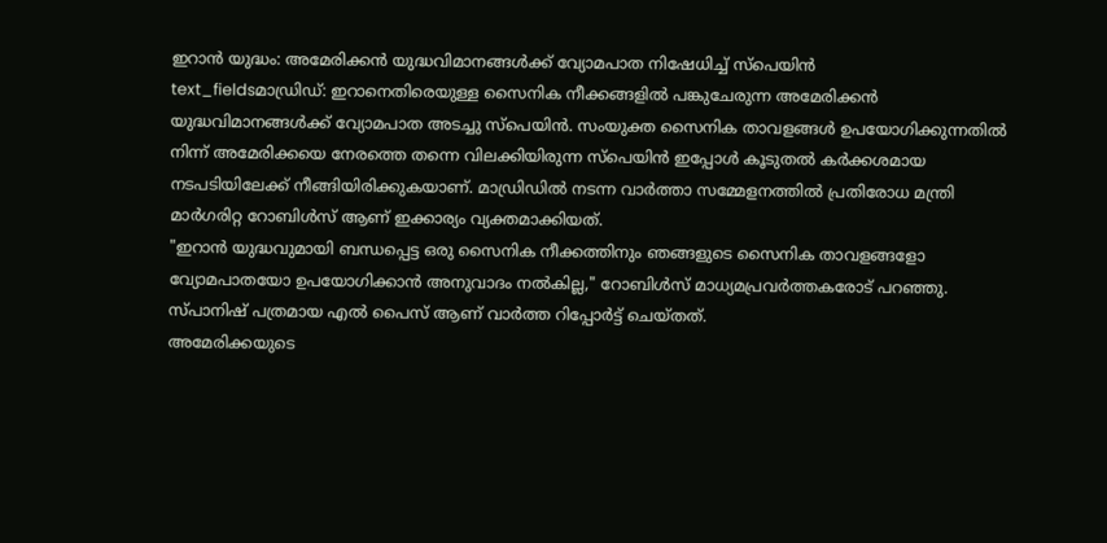ഇറാൻ യുദ്ധം: അമേരിക്കൻ യുദ്ധവിമാനങ്ങൾക്ക് വ്യോമപാത നിഷേധിച്ച് സ്പെയിൻ
text_fieldsമാഡ്രിഡ്: ഇറാനെതിരെയുള്ള സൈനിക നീക്കങ്ങളിൽ പങ്കുചേരുന്ന അമേരിക്കൻ യുദ്ധവിമാനങ്ങൾക്ക് വ്യോമപാത അടച്ചു സ്പെയിൻ. സംയുക്ത സൈനിക താവളങ്ങൾ ഉപയോഗിക്കുന്നതിൽ നിന്ന് അമേരിക്കയെ നേരത്തെ തന്നെ വിലക്കിയിരുന്ന സ്പെയിൻ ഇപ്പോൾ കൂടുതൽ കർക്കശമായ നടപടിയിലേക്ക് നീങ്ങിയിരിക്കുകയാണ്. മാഡ്രിഡിൽ നടന്ന വാർത്താ സമ്മേളനത്തിൽ പ്രതിരോധ മന്ത്രി മാർഗരിറ്റ റോബിൾസ് ആണ് ഇക്കാര്യം വ്യക്തമാക്കിയത്.
"ഇറാൻ യുദ്ധവുമായി ബന്ധപ്പെട്ട ഒരു സൈനിക നീക്കത്തിനും ഞങ്ങളുടെ സൈനിക താവളങ്ങളോ വ്യോമപാതയോ ഉപയോഗിക്കാൻ അനുവാദം നൽകില്ല," റോബിൾസ് മാധ്യമപ്രവർത്തകരോട് പറഞ്ഞു. സ്പാനിഷ് പത്രമായ എൽ പൈസ് ആണ് വാർത്ത റിപ്പോർട്ട് ചെയ്തത്.
അമേരിക്കയുടെ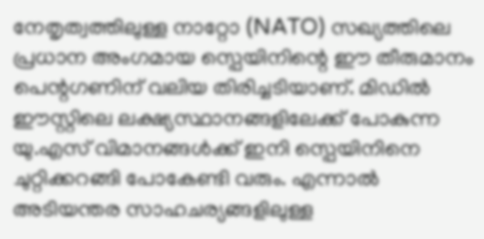നേതൃത്വത്തിലുള്ള നാറ്റോ (NATO) സഖ്യത്തിലെ പ്രധാന അംഗമായ സ്പെയിനിന്റെ ഈ തീരുമാനം പെന്റഗണിന് വലിയ തിരിച്ചടിയാണ്. മിഡിൽ ഈസ്റ്റിലെ ലക്ഷ്യസ്ഥാനങ്ങളിലേക്ക് പോകുന്ന യു.എസ് വിമാനങ്ങൾക്ക് ഇനി സ്പെയിനിനെ ചുറ്റിക്കറങ്ങി പോകേണ്ടി വരും. എന്നാൽ അടിയന്തര സാഹചര്യങ്ങളിലുള്ള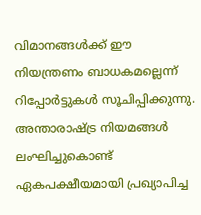വിമാനങ്ങൾക്ക് ഈ നിയന്ത്രണം ബാധകമല്ലെന്ന് റിപ്പോർട്ടുകൾ സൂചിപ്പിക്കുന്നു.
അന്താരാഷ്ട്ര നിയമങ്ങൾ ലംഘിച്ചുകൊണ്ട് ഏകപക്ഷീയമായി പ്രഖ്യാപിച്ച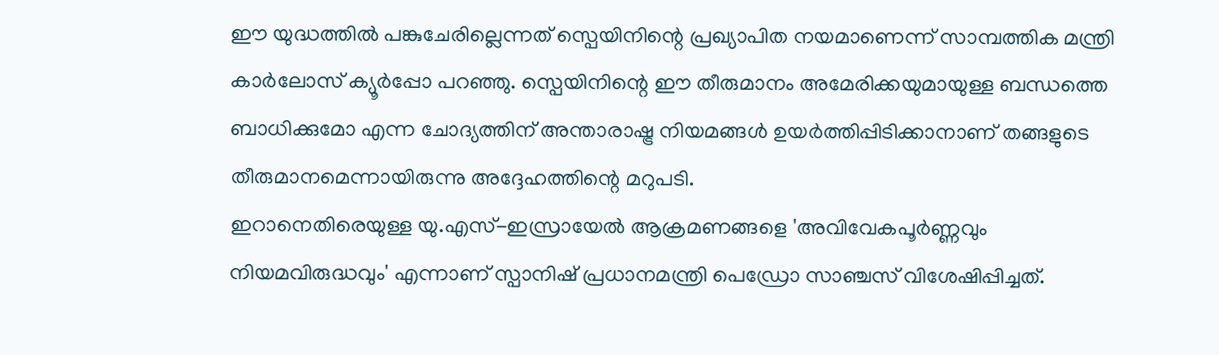ഈ യുദ്ധത്തിൽ പങ്കുചേരില്ലെന്നത് സ്പെയിനിന്റെ പ്രഖ്യാപിത നയമാണെന്ന് സാമ്പത്തിക മന്ത്രി കാർലോസ് ക്യൂർപ്പോ പറഞ്ഞു. സ്പെയിനിന്റെ ഈ തീരുമാനം അമേരിക്കയുമായുള്ള ബന്ധത്തെ ബാധിക്കുമോ എന്ന ചോദ്യത്തിന് അന്താരാഷ്ട്ര നിയമങ്ങൾ ഉയർത്തിപ്പിടിക്കാനാണ് തങ്ങളുടെ തീരുമാനമെന്നായിരുന്നു അദ്ദേഹത്തിന്റെ മറുപടി.
ഇറാനെതിരെയുള്ള യു.എസ്-ഇസ്രായേൽ ആക്രമണങ്ങളെ 'അവിവേകപൂർണ്ണവും നിയമവിരുദ്ധവും' എന്നാണ് സ്പാനിഷ് പ്രധാനമന്ത്രി പെഡ്രോ സാഞ്ചസ് വിശേഷിപ്പിച്ചത്.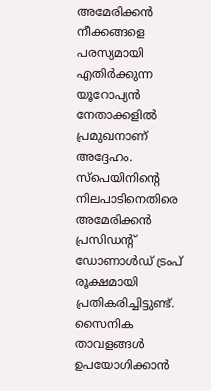അമേരിക്കൻ നീക്കങ്ങളെ പരസ്യമായി എതിർക്കുന്ന യൂറോപ്യൻ നേതാക്കളിൽ പ്രമുഖനാണ് അദ്ദേഹം.
സ്പെയിനിന്റെ നിലപാടിനെതിരെ അമേരിക്കൻ പ്രസിഡന്റ് ഡോണാൾഡ് ട്രംപ് രൂക്ഷമായി പ്രതികരിച്ചിട്ടുണ്ട്. സൈനിക താവളങ്ങൾ ഉപയോഗിക്കാൻ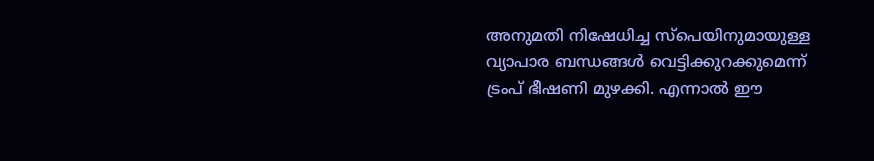അനുമതി നിഷേധിച്ച സ്പെയിനുമായുള്ള വ്യാപാര ബന്ധങ്ങൾ വെട്ടിക്കുറക്കുമെന്ന് ട്രംപ് ഭീഷണി മുഴക്കി. എന്നാൽ ഈ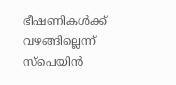ഭീഷണികൾക്ക് വഴങ്ങില്ലെന്ന് സ്പെയിൻ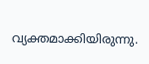വ്യക്തമാക്കിയിരുന്നു.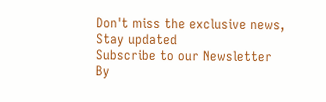Don't miss the exclusive news, Stay updated
Subscribe to our Newsletter
By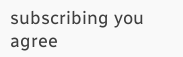subscribing you agree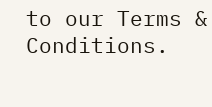to our Terms & Conditions.